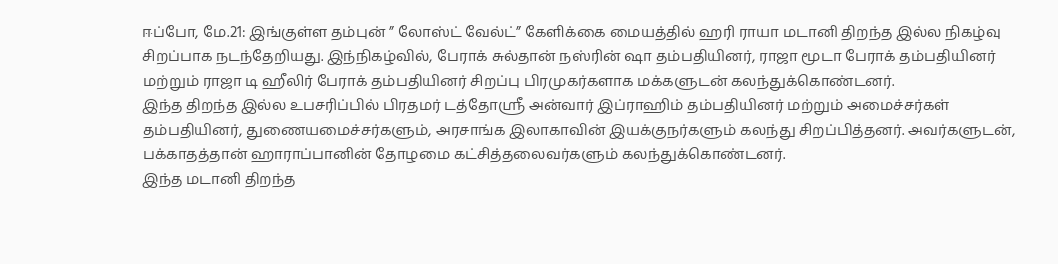ஈப்போ, மே.21: இங்குள்ள தம்புன் ” லோஸ்ட் வேல்ட்” கேளிக்கை மையத்தில் ஹரி ராயா மடானி திறந்த இல்ல நிகழ்வு சிறப்பாக நடந்தேறியது. இந்நிகழ்வில், பேராக் சுல்தான் நஸ்ரின் ஷா தம்பதியினர், ராஜா மூடா பேராக் தம்பதியினர் மற்றும் ராஜா டி ஹீலிர் பேராக் தம்பதியினர் சிறப்பு பிரமுகர்களாக மக்களுடன் கலந்துக்கொண்டனர்.
இந்த திறந்த இல்ல உபசரிப்பில் பிரதமர் டத்தோஸ்ரீ அன்வார் இப்ராஹிம் தம்பதியினர் மற்றும் அமைச்சர்கள் தம்பதியினர், துணையமைச்சர்களும், அரசாங்க இலாகாவின் இயக்குநர்களும் கலந்து சிறப்பித்தனர். அவர்களுடன், பக்காதத்தான் ஹாராப்பானின் தோழமை கட்சித்தலைவர்களும் கலந்துக்கொண்டனர்.
இந்த மடானி திறந்த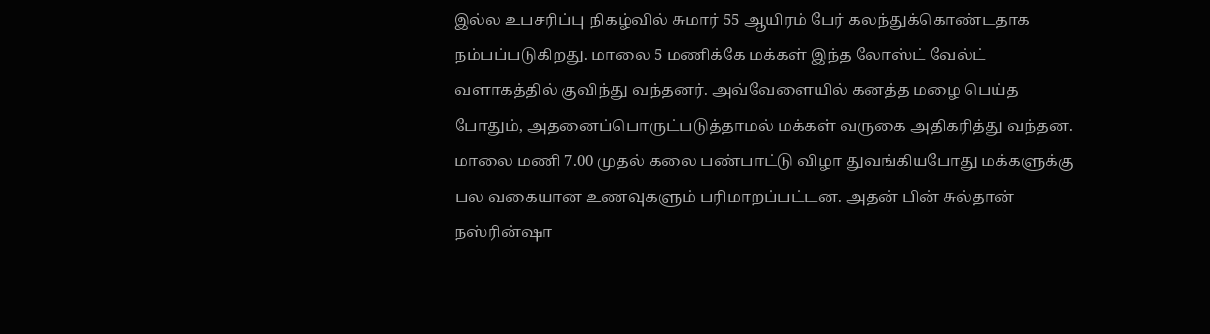இல்ல உபசரிப்பு நிகழ்வில் சுமார் 55 ஆயிரம் பேர் கலந்துக்கொண்டதாக நம்பப்படுகிறது. மாலை 5 மணிக்கே மக்கள் இந்த லோஸ்ட் வேல்ட் வளாகத்தில் குவிந்து வந்தனர். அவ்வேளையில் கனத்த மழை பெய்த போதும், அதனைப்பொருட்படுத்தாமல் மக்கள் வருகை அதிகரித்து வந்தன.
மாலை மணி 7.00 முதல் கலை பண்பாட்டு விழா துவங்கியபோது மக்களுக்கு பல வகையான உணவுகளும் பரிமாறப்பட்டன. அதன் பின் சுல்தான் நஸ்ரின்ஷா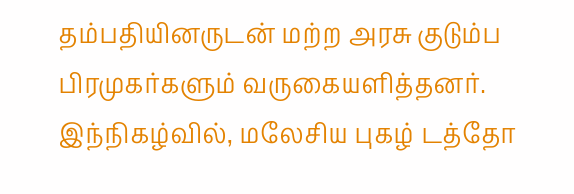தம்பதியினருடன் மற்ற அரசு குடும்ப பிரமுகர்களும் வருகையளித்தனர். இந்நிகழ்வில், மலேசிய புகழ் டத்தோ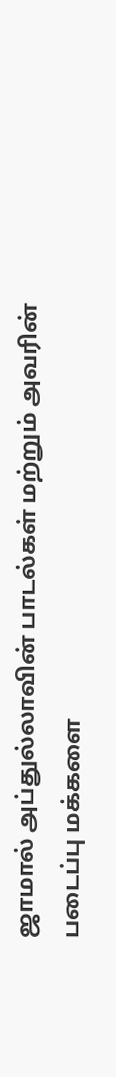ஜாமால் அப்துல்லாவின் பாடல்கள் மற்றும் அவரின் படைப்பு மக்களை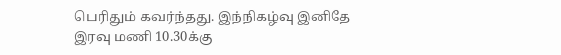பெரிதும் கவர்ந்தது. இந்நிகழ்வு இனிதே இரவு மணி 10.30க்கு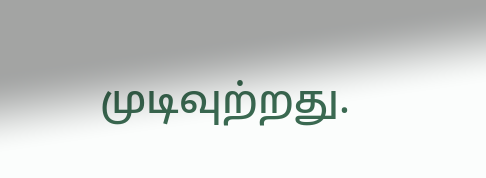முடிவுற்றது.